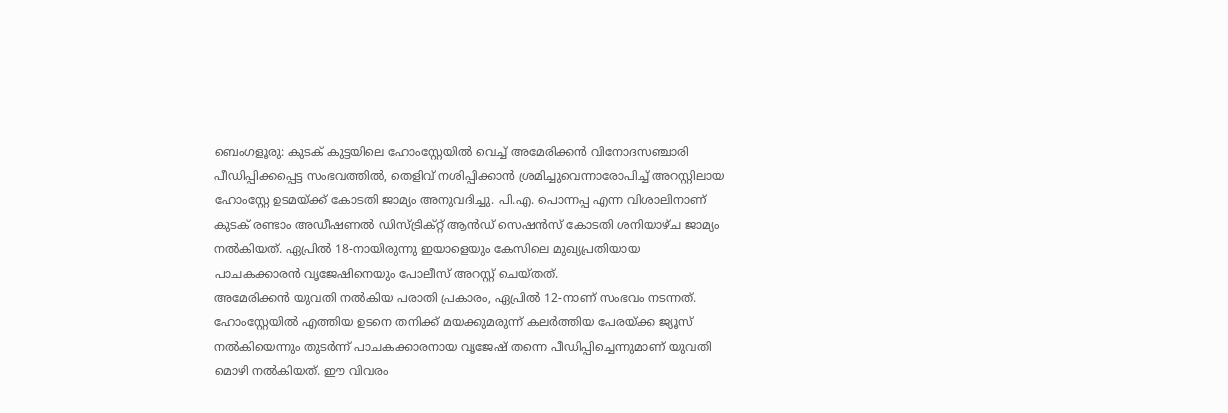ബെംഗളൂരു: കുടക് കുട്ടയിലെ ഹോംസ്റ്റേയിൽ വെച്ച് അമേരിക്കൻ വിനോദസഞ്ചാരി പീഡിപ്പിക്കപ്പെട്ട സംഭവത്തിൽ, തെളിവ് നശിപ്പിക്കാൻ ശ്രമിച്ചുവെന്നാരോപിച്ച് അറസ്റ്റിലായ ഹോംസ്റ്റേ ഉടമയ്ക്ക് കോടതി ജാമ്യം അനുവദിച്ചു. പി.എ. പൊന്നപ്പ എന്ന വിശാലിനാണ് കുടക് രണ്ടാം അഡീഷണൽ ഡിസ്ട്രിക്റ്റ് ആൻഡ് സെഷൻസ് കോടതി ശനിയാഴ്ച ജാമ്യം നൽകിയത്. ഏപ്രിൽ 18-നായിരുന്നു ഇയാളെയും കേസിലെ മുഖ്യപ്രതിയായ പാചകക്കാരൻ വൃജേഷിനെയും പോലീസ് അറസ്റ്റ് ചെയ്തത്.
അമേരിക്കൻ യുവതി നൽകിയ പരാതി പ്രകാരം, ഏപ്രിൽ 12-നാണ് സംഭവം നടന്നത്. ഹോംസ്റ്റേയിൽ എത്തിയ ഉടനെ തനിക്ക് മയക്കുമരുന്ന് കലർത്തിയ പേരയ്ക്ക ജ്യൂസ് നൽകിയെന്നും തുടർന്ന് പാചകക്കാരനായ വൃജേഷ് തന്നെ പീഡിപ്പിച്ചെന്നുമാണ് യുവതി മൊഴി നൽകിയത്. ഈ വിവരം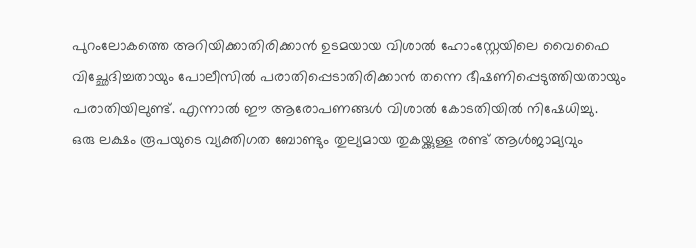പുറംലോകത്തെ അറിയിക്കാതിരിക്കാൻ ഉടമയായ വിശാൽ ഹോംസ്റ്റേയിലെ വൈഫൈ വിച്ഛേദിച്ചതായും പോലീസിൽ പരാതിപ്പെടാതിരിക്കാൻ തന്നെ ഭീഷണിപ്പെടുത്തിയതായും പരാതിയിലുണ്ട്. എന്നാൽ ഈ ആരോപണങ്ങൾ വിശാൽ കോടതിയിൽ നിഷേധിച്ചു.
ഒരു ലക്ഷം രൂപയുടെ വ്യക്തിഗത ബോണ്ടും തുല്യമായ തുകയ്ക്കുള്ള രണ്ട് ആൾജാമ്യവും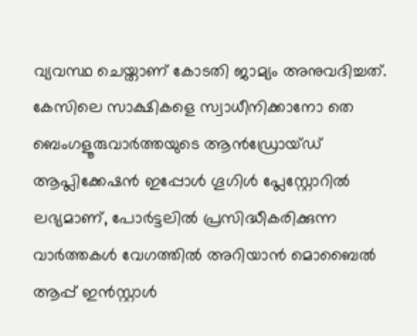വ്യവസ്ഥ ചെയ്താണ് കോടതി ജാമ്യം അനുവദിച്ചത്. കേസിലെ സാക്ഷികളെ സ്വാധീനിക്കാനോ തെ
ബെംഗളൂരുവാർത്തയുടെ ആൻഡ്രോയ്ഡ് ആപ്ലിക്കേഷൻ ഇപ്പോൾ ഗൂഗിൾ പ്ലേസ്റ്റോറിൽ ലഭ്യമാണ്, പോർട്ടലിൽ പ്രസിദ്ധീകരിക്കുന്ന വാർത്തകൾ വേഗത്തിൽ അറിയാൻ മൊബൈൽ ആപ്പ് ഇൻസ്റ്റാൾ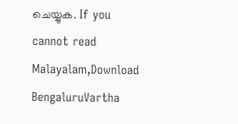ചെയ്യുക. If you cannot read Malayalam,Download BengaluruVartha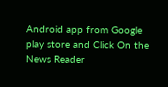Android app from Google play store and Click On the News Reader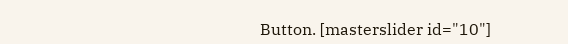Button. [masterslider id="10"]